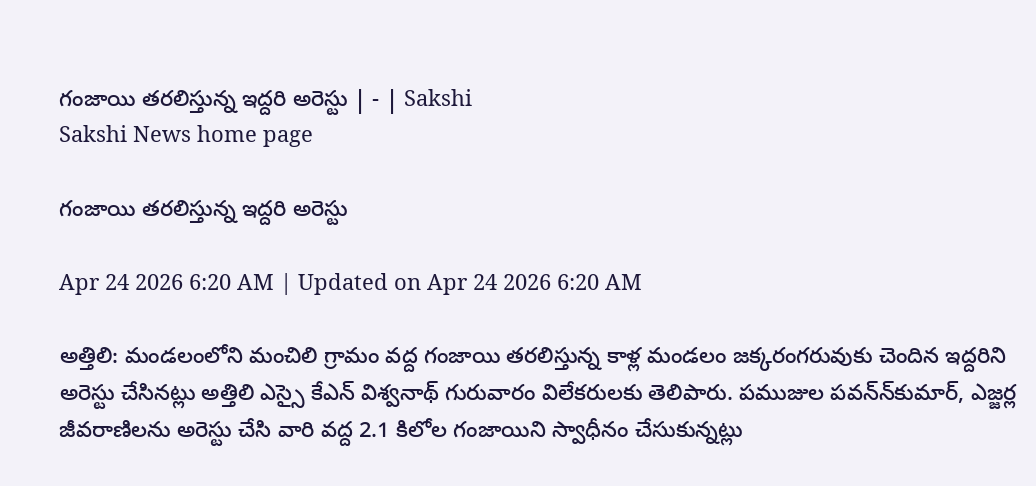గంజాయి తరలిస్తున్న ఇద్దరి అరెస్టు | - | Sakshi
Sakshi News home page

గంజాయి తరలిస్తున్న ఇద్దరి అరెస్టు

Apr 24 2026 6:20 AM | Updated on Apr 24 2026 6:20 AM

అత్తిలి: మండలంలోని మంచిలి గ్రామం వద్ద గంజాయి తరలిస్తున్న కాళ్ల మండలం జక్కరంగరువుకు చెందిన ఇద్దరిని అరెస్టు చేసినట్లు అత్తిలి ఎస్సై కేఎన్‌ విశ్వనాథ్‌ గురువారం విలేకరులకు తెలిపారు. పముజుల పవన్‌న్‌కుమార్‌, ఎజ్జర్ల జీవరాణిలను అరెస్టు చేసి వారి వద్ద 2.1 కిలోల గంజాయిని స్వాధీనం చేసుకున్నట్లు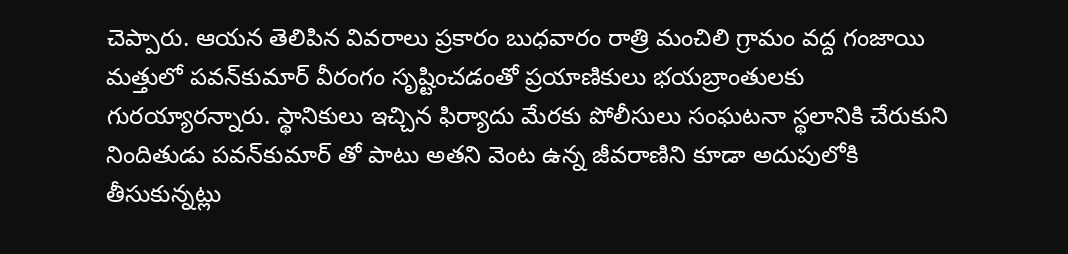చెప్పారు. ఆయన తెలిపిన వివరాలు ప్రకారం బుధవారం రాత్రి మంచిలి గ్రామం వద్ద గంజాయి మత్తులో పవన్‌కుమార్‌ వీరంగం సృష్టించడంతో ప్రయాణికులు భయబ్రాంతులకు గురయ్యారన్నారు. స్థానికులు ఇచ్చిన ఫిర్యాదు మేరకు పోలీసులు సంఘటనా స్థలానికి చేరుకుని నిందితుడు పవన్‌కుమార్‌ తో పాటు అతని వెంట ఉన్న జీవరాణిని కూడా అదుపులోకి తీసుకున్నట్లు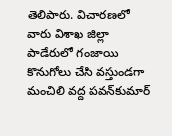తెలిపారు. విచారణలో వారు విశాఖ జిల్లా పాడేరులో గంజాయి కొనుగోలు చేసి వస్తుండగా మంచిలి వద్ద పవన్‌కుమార్‌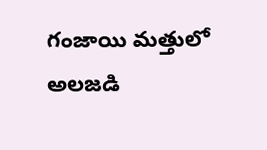గంజాయి మత్తులో అలజడి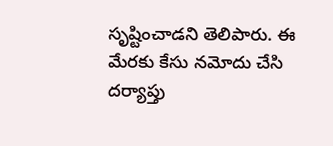సృష్టించాడని తెలిపారు. ఈ మేరకు కేసు నమోదు చేసి దర్యాప్తు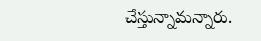చేస్తున్నామన్నారు.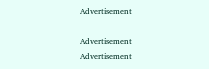Advertisement

Advertisement
Advertisement